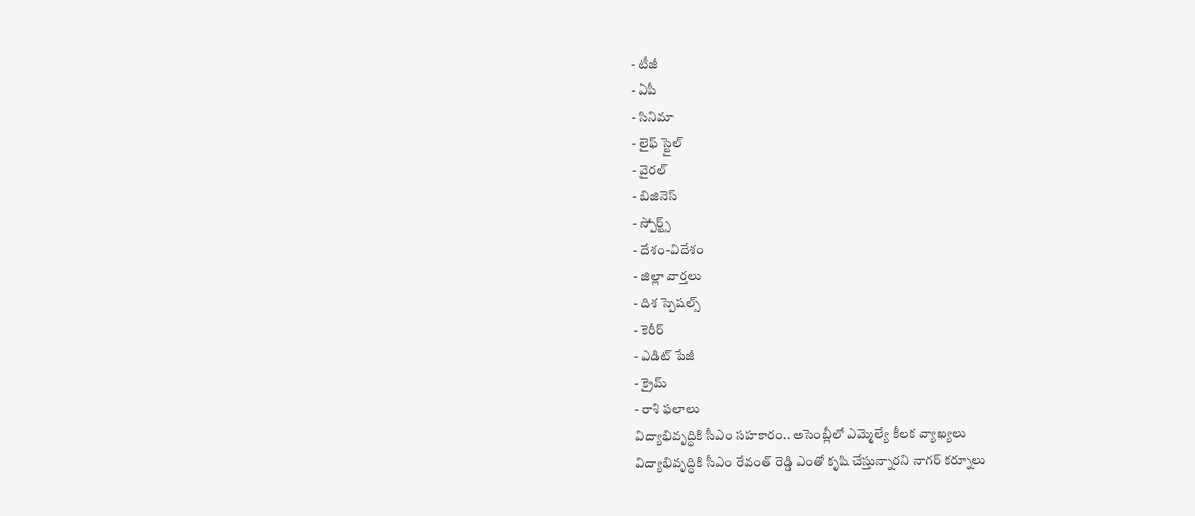- టీజీ
- ఏపీ
- సినిమా
- లైఫ్ స్టైల్
- వైరల్
- బిజినెస్
- స్పోర్ట్స్
- దేశం-విదేశం
- జిల్లా వార్తలు
- దిశ స్పెషల్స్
- కెరీర్
- ఎడిట్ పేజీ
- క్రైమ్
- రాశి ఫలాలు
విద్యాభివృద్ధికి సీఎం సహకారం.. అసెంబ్లీలో ఎమ్మెల్యే కీలక వ్యాఖ్యలు
విద్యాభివృద్ధికి సీఎం రేవంత్ రెడ్డి ఎంతో కృషి చేస్తున్నారని నాగర్ కర్నూలు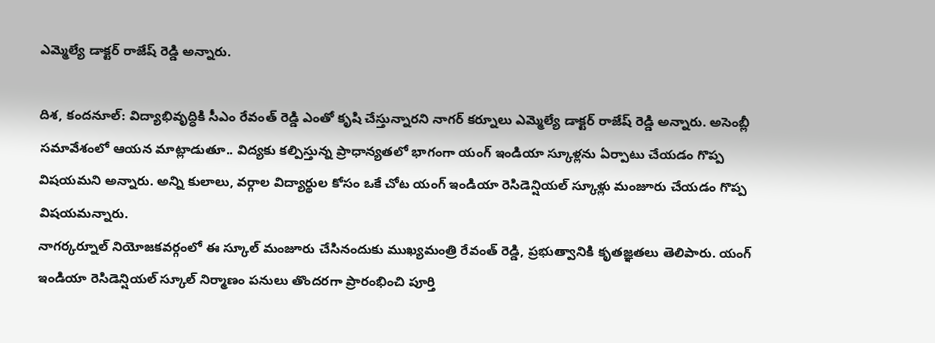ఎమ్మెల్యే డాక్టర్ రాజేష్ రెడ్డి అన్నారు.

దిశ, కందనూల్: విద్యాభివృద్ధికి సీఎం రేవంత్ రెడ్డి ఎంతో కృషి చేస్తున్నారని నాగర్ కర్నూలు ఎమ్మెల్యే డాక్టర్ రాజేష్ రెడ్డి అన్నారు. అసెంబ్లీ సమావేశంలో ఆయన మాట్లాడుతూ.. విద్యకు కల్పిస్తున్న ప్రాధాన్యతలో భాగంగా యంగ్ ఇండియా స్కూళ్లను ఏర్పాటు చేయడం గొప్ప విషయమని అన్నారు. అన్ని కులాలు, వర్గాల విద్యార్థుల కోసం ఒకే చోట యంగ్ ఇండియా రెసిడెన్షియల్ స్కూళ్లు మంజూరు చేయడం గొప్ప విషయమన్నారు.
నాగర్కర్నూల్ నియోజకవర్గంలో ఈ స్కూల్ మంజూరు చేసినందుకు ముఖ్యమంత్రి రేవంత్ రెడ్డి, ప్రభుత్వానికి కృతజ్ఞతలు తెలిపారు. యంగ్ ఇండియా రెసిడెన్షియల్ స్కూల్ నిర్మాణం పనులు తొందరగా ప్రారంభించి పూర్తి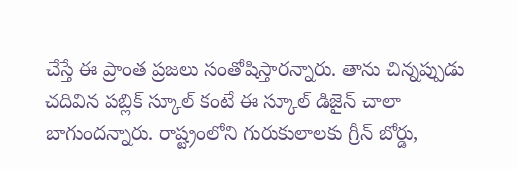చేస్తే ఈ ప్రాంత ప్రజలు సంతోషిస్తారన్నారు. తాను చిన్నప్పుడు చదివిన పబ్లిక్ స్కూల్ కంటే ఈ స్కూల్ డిజైన్ చాలా బాగుందన్నారు. రాష్ట్రంలోని గురుకులాలకు గ్రీన్ బోర్డు,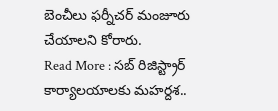బెంచీలు ఫర్నీచర్ మంజూరు చేయాలని కోరారు.
Read More : సబ్ రిజిస్ట్రార్ కార్యాలయాలకు మహర్దశ..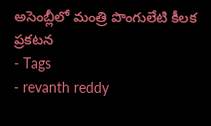అసెంబ్లీలో మంత్రి పొంగులేటి కీలక ప్రకటన
- Tags
- revanth reddy